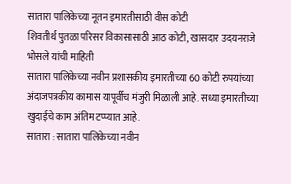सातारा पालिकेच्या नूतन इमारतीसाठी वीस कोटी
शिवतीर्थ पुतळा परिसर विकासासाठी आठ कोटी, खासदार उदयनराजे भोसले यांची माहिती
सातारा पालिकेच्या नवीन प्रशासकीय इमारतीच्या 60 कोटी रुपयांच्या अंदाजपत्रकीय कामास यापूर्वीच मंजुरी मिळाली आहे. सध्या इमारतीच्या खुदाईचे काम अंतिम टप्प्यात आहे.
सातारा : सातारा पालिकेच्या नवीन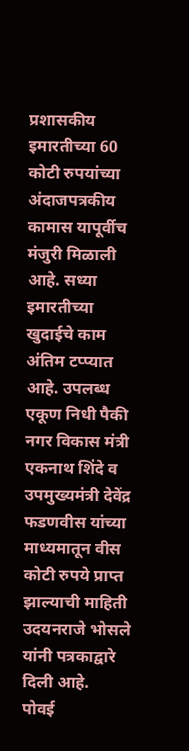प्रशासकीय इमारतीच्या 60 कोटी रुपयांच्या अंदाजपत्रकीय कामास यापूर्वीच मंजुरी मिळाली आहे. सध्या इमारतीच्या खुदाईचे काम अंतिम टप्प्यात आहे. उपलब्ध एकूण निधी पैकी नगर विकास मंत्री एकनाथ शिंदे व उपमुख्यमंत्री देवेंद्र फडणवीस यांच्या माध्यमातून वीस कोटी रुपये प्राप्त झाल्याची माहिती उदयनराजे भोसले यांनी पत्रकाद्वारे दिली आहे.
पोवई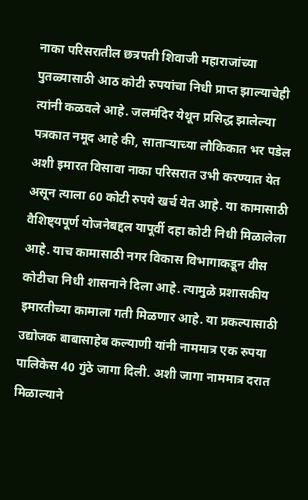नाका परिसरातील छत्रपती शिवाजी महाराजांच्या पुतळ्यासाठी आठ कोटी रुपयांचा निधी प्राप्त झाल्याचेही त्यांनी कळवले आहे. जलमंदिर येथून प्रसिद्ध झालेल्या पत्रकात नमूद आहे की, साताऱ्याच्या लौकिकात भर पडेल अशी इमारत विसावा नाका परिसरात उभी करण्यात येत असून त्याला 60 कोटी रुपये खर्च येत आहे. या कामासाठी वैशिष्ट्यपूर्ण योजनेबद्दल यापूर्वी दहा कोटी निधी मिळालेला आहे. याच कामासाठी नगर विकास विभागाकडून वीस कोटीचा निधी शासनाने दिला आहे. त्यामुळे प्रशासकीय इमारतीच्या कामाला गती मिळणार आहे. या प्रकल्पासाठी उद्योजक बाबासाहेब कल्याणी यांनी नाममात्र एक रुपया पालिकेस 40 गुंठे जागा दिली. अशी जागा नाममात्र दरात मिळाल्याने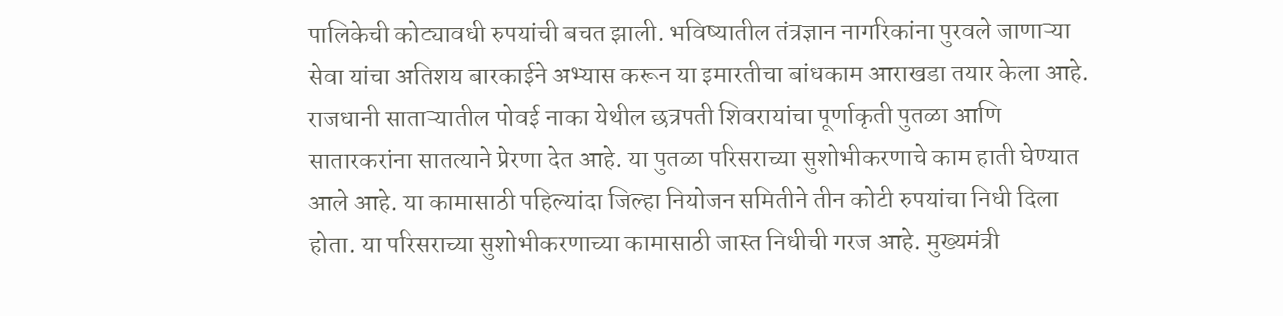पालिकेची कोट्यावधी रुपयांची बचत झाली. भविष्यातील तंत्रज्ञान नागरिकांना पुरवले जाणाऱ्या सेवा यांचा अतिशय बारकाईने अभ्यास करून या इमारतीचा बांधकाम आराखडा तयार केला आहे.
राजधानी साताऱ्यातील पोवई नाका येथील छत्रपती शिवरायांचा पूर्णाकृती पुतळा आणि सातारकरांना सातत्याने प्रेरणा देत आहे. या पुतळा परिसराच्या सुशोभीकरणाचे काम हाती घेण्यात आले आहे. या कामासाठी पहिल्यांदा जिल्हा नियोजन समितीने तीन कोटी रुपयांचा निधी दिला होता. या परिसराच्या सुशोभीकरणाच्या कामासाठी जास्त निधीची गरज आहे. मुख्यमंत्री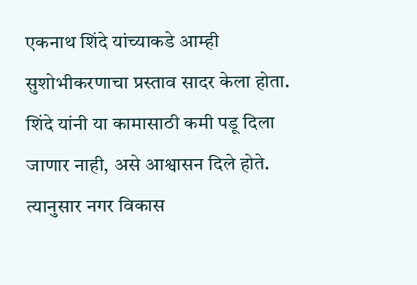एकनाथ शिंदे यांच्याकडे आम्ही सुशोभीकरणाचा प्रस्ताव सादर केला होता. शिंदे यांनी या कामासाठी कमी पडू दिला जाणार नाही, असे आश्वासन दिले होते. त्यानुसार नगर विकास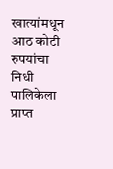खात्यांमधून आठ कोटी रुपयांचा निधी पालिकेला प्राप्त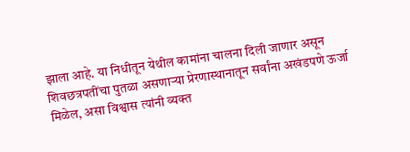झाला आहे. या निधीतून येथील कामांना चालना दिली जाणार असून शिवछत्रपतींचा पुतळा असणाऱ्या प्रेरणास्थानातून सर्वांना अखंडपणे ऊर्जा मिळेल, असा विश्वास त्यांनी व्यक्त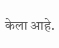केला आहे.